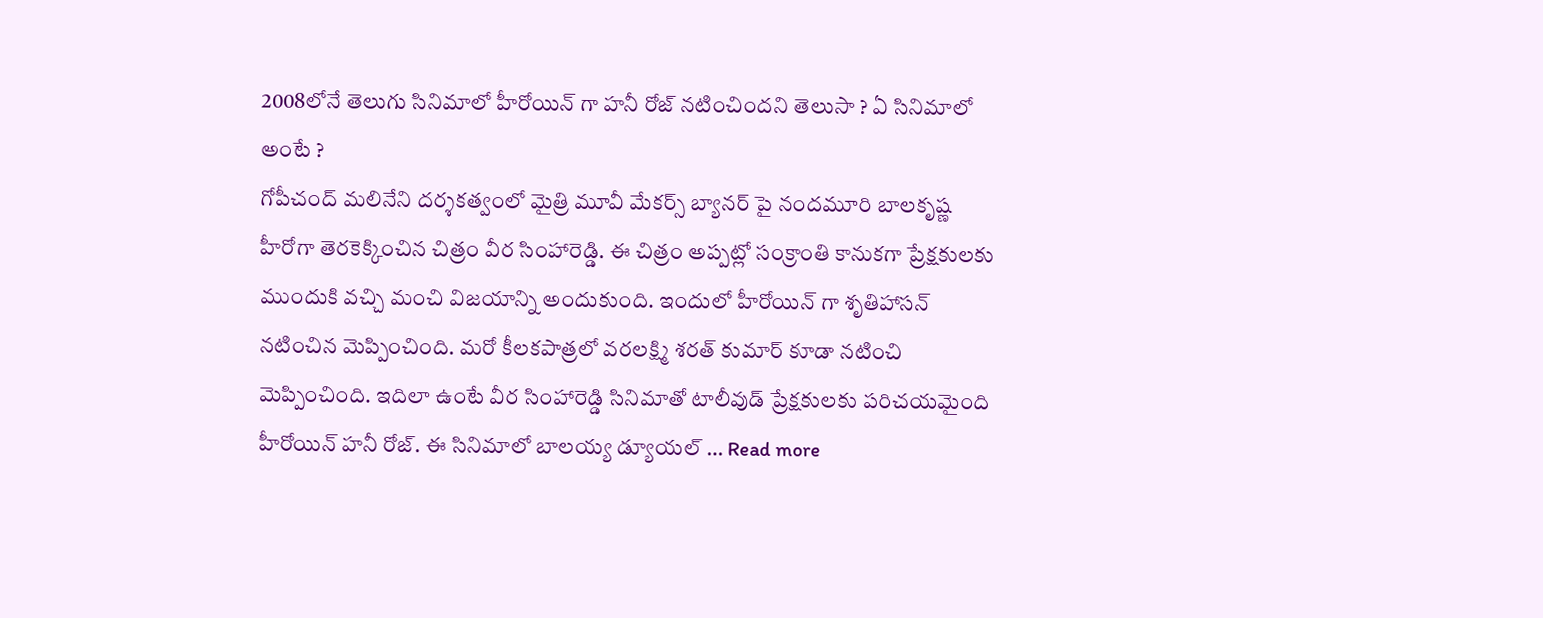2008లోనే తెలుగు సినిమాలో హీరోయిన్ గా హనీ రోజ్ నటించిందని తెలుసా ? ఏ సినిమాలో అంటే ?
గోపీచంద్ మలినేని దర్శకత్వంలో మైత్రి మూవీ మేకర్స్ బ్యానర్ పై నందమూరి బాలకృష్ణ హీరోగా తెరకెక్కించిన చిత్రం వీర సింహారెడ్డి. ఈ చిత్రం అప్పట్లో సంక్రాంతి కానుకగా ప్రేక్షకులకు ముందుకి వచ్చి మంచి విజయాన్ని అందుకుంది. ఇందులో హీరోయిన్ గా శృతిహాసన్ నటించిన మెప్పించింది. మరో కీలకపాత్రలో వరలక్ష్మి శరత్ కుమార్ కూడా నటించి మెప్పించింది. ఇదిలా ఉంటే వీర సింహారెడ్డి సినిమాతో టాలీవుడ్ ప్రేక్షకులకు పరిచయమైంది హీరోయిన్ హనీ రోజ్. ఈ సినిమాలో బాలయ్య డ్యూయల్ … Read more